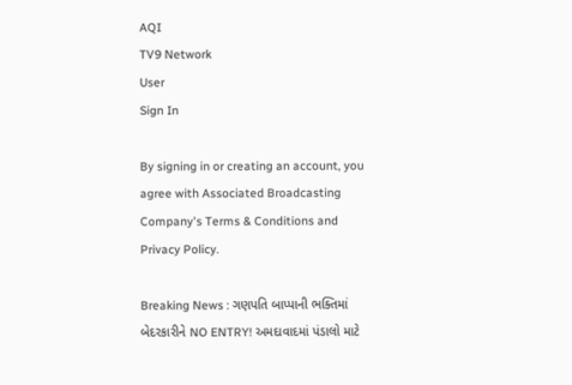AQI
TV9 Network
User
Sign In

By signing in or creating an account, you agree with Associated Broadcasting Company's Terms & Conditions and Privacy Policy.

Breaking News : ગણપતિ બાપ્પાની ભક્તિમાં બેદરકારીને NO ENTRY! અમદાવાદમાં પંડાલો માટે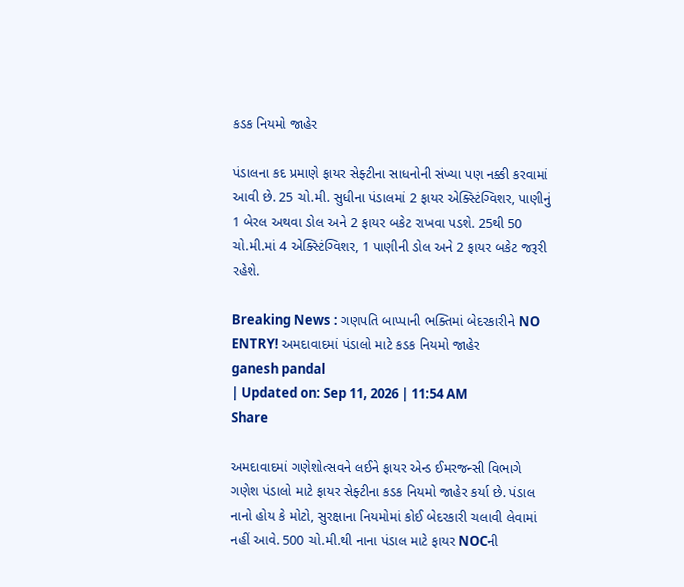કડક નિયમો જાહેર

પંડાલના કદ પ્રમાણે ફાયર સેફ્ટીના સાધનોની સંખ્યા પણ નક્કી કરવામાં આવી છે. 25 ચો.મી. સુધીના પંડાલમાં 2 ફાયર એક્સ્ટિંગ્વિશર, પાણીનું 1 બેરલ અથવા ડોલ અને 2 ફાયર બકેટ રાખવા પડશે. 25થી 50 ચો.મી.માં 4 એક્સ્ટિંગ્વિશર, 1 પાણીની ડોલ અને 2 ફાયર બકેટ જરૂરી રહેશે.

Breaking News : ગણપતિ બાપ્પાની ભક્તિમાં બેદરકારીને NO ENTRY! અમદાવાદમાં પંડાલો માટે કડક નિયમો જાહેર
ganesh pandal
| Updated on: Sep 11, 2026 | 11:54 AM
Share

અમદાવાદમાં ગણેશોત્સવને લઈને ફાયર એન્ડ ઈમરજન્સી વિભાગે ગણેશ પંડાલો માટે ફાયર સેફ્ટીના કડક નિયમો જાહેર કર્યા છે. પંડાલ નાનો હોય કે મોટો, સુરક્ષાના નિયમોમાં કોઈ બેદરકારી ચલાવી લેવામાં નહીં આવે. 500 ચો.મી.થી નાના પંડાલ માટે ફાયર NOCની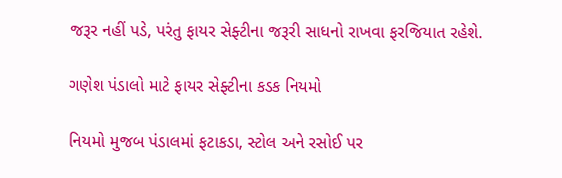જરૂર નહીં પડે, પરંતુ ફાયર સેફ્ટીના જરૂરી સાધનો રાખવા ફરજિયાત રહેશે.

ગણેશ પંડાલો માટે ફાયર સેફ્ટીના કડક નિયમો

નિયમો મુજબ પંડાલમાં ફટાકડા, સ્ટોલ અને રસોઈ પર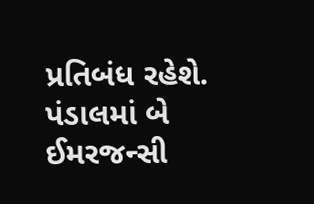પ્રતિબંધ રહેશે. પંડાલમાં બે ઈમરજન્સી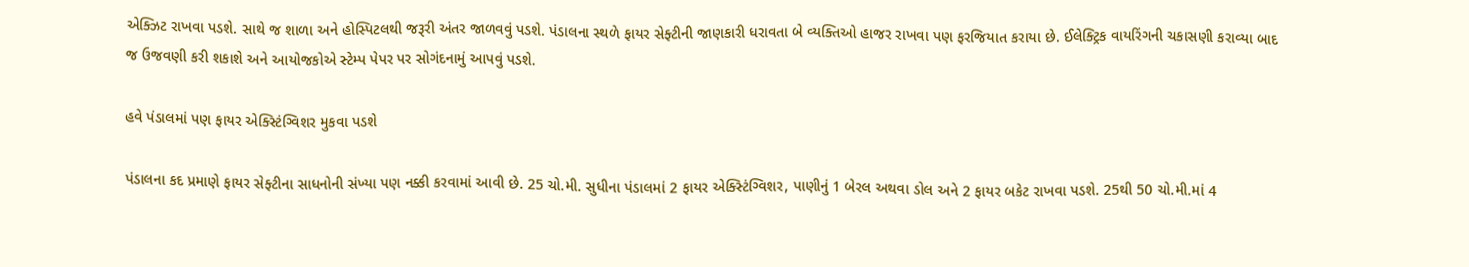એક્ઝિટ રાખવા પડશે. સાથે જ શાળા અને હોસ્પિટલથી જરૂરી અંતર જાળવવું પડશે. પંડાલના સ્થળે ફાયર સેફ્ટીની જાણકારી ધરાવતા બે વ્યક્તિઓ હાજર રાખવા પણ ફરજિયાત કરાયા છે. ઈલેક્ટ્રિક વાયરિંગની ચકાસણી કરાવ્યા બાદ જ ઉજવણી કરી શકાશે અને આયોજકોએ સ્ટેમ્પ પેપર પર સોગંદનામું આપવું પડશે.

હવે પંડાલમાં પણ ફાયર એક્સ્ટિંગ્વિશર મુકવા પડશે

પંડાલના કદ પ્રમાણે ફાયર સેફ્ટીના સાધનોની સંખ્યા પણ નક્કી કરવામાં આવી છે. 25 ચો.મી. સુધીના પંડાલમાં 2 ફાયર એક્સ્ટિંગ્વિશર, પાણીનું 1 બેરલ અથવા ડોલ અને 2 ફાયર બકેટ રાખવા પડશે. 25થી 50 ચો.મી.માં 4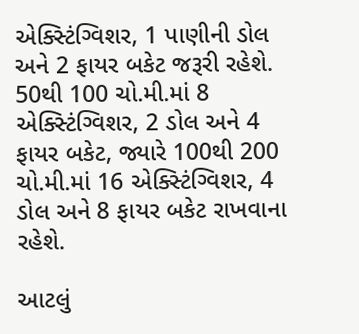એક્સ્ટિંગ્વિશર, 1 પાણીની ડોલ અને 2 ફાયર બકેટ જરૂરી રહેશે. 50થી 100 ચો.મી.માં 8 એક્સ્ટિંગ્વિશર, 2 ડોલ અને 4 ફાયર બકેટ, જ્યારે 100થી 200 ચો.મી.માં 16 એક્સ્ટિંગ્વિશર, 4 ડોલ અને 8 ફાયર બકેટ રાખવાના રહેશે.

આટલું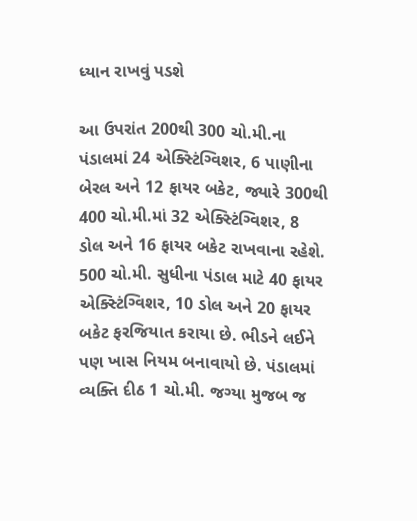ધ્યાન રાખવું પડશે

આ ઉપરાંત 200થી 300 ચો.મી.ના પંડાલમાં 24 એક્સ્ટિંગ્વિશર, 6 પાણીના બેરલ અને 12 ફાયર બકેટ, જ્યારે 300થી 400 ચો.મી.માં 32 એક્સ્ટિંગ્વિશર, 8 ડોલ અને 16 ફાયર બકેટ રાખવાના રહેશે. 500 ચો.મી. સુધીના પંડાલ માટે 40 ફાયર એક્સ્ટિંગ્વિશર, 10 ડોલ અને 20 ફાયર બકેટ ફરજિયાત કરાયા છે. ભીડને લઈને પણ ખાસ નિયમ બનાવાયો છે. પંડાલમાં વ્યક્તિ દીઠ 1 ચો.મી. જગ્યા મુજબ જ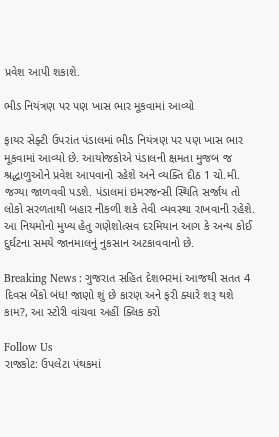પ્રવેશ આપી શકાશે.

ભીડ નિયંત્રણ પર પણ ખાસ ભાર મૂકવામાં આવ્યો

ફાયર સેફ્ટી ઉપરાંત પંડાલમાં ભીડ નિયંત્રણ પર પણ ખાસ ભાર મૂકવામાં આવ્યો છે. આયોજકોએ પંડાલની ક્ષમતા મુજબ જ શ્રદ્ધાળુઓને પ્રવેશ આપવાનો રહેશે અને વ્યક્તિ દીઠ 1 ચો.મી. જગ્યા જાળવવી પડશે. પંડાલમાં ઇમરજન્સી સ્થિતિ સર્જાય તો લોકો સરળતાથી બહાર નીકળી શકે તેવી વ્યવસ્થા રાખવાની રહેશે. આ નિયમોનો મુખ્ય હેતુ ગણેશોત્સવ દરમિયાન આગ કે અન્ય કોઈ દુર્ઘટના સમયે જાનમાલનું નુકસાન અટકાવવાનો છે.

Breaking News : ગુજરાત સહિત દેશભરમાં આજથી સતત 4 દિવસ બેંકો બંધ! જાણો શું છે કારણ અને ફરી ક્યારે શરૂ થશે કામ?, આ સ્ટોરી વાંચવા અહીં ક્લિક કરો

Follow Us
રાજકોટ: ઉપલેટા પંથકમાં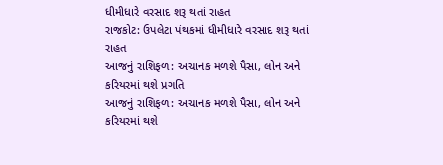ધીમીધારે વરસાદ શરૂ થતાં રાહત
રાજકોટ: ઉપલેટા પંથકમાં ધીમીધારે વરસાદ શરૂ થતાં રાહત
આજનું રાશિફળ: અચાનક મળશે પૈસા, લોન અને કરિયરમાં થશે પ્રગતિ
આજનું રાશિફળ: અચાનક મળશે પૈસા, લોન અને કરિયરમાં થશે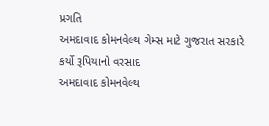પ્રગતિ
અમદાવાદ કોમનવેલ્થ ગેમ્સ માટે ગુજરાત સરકારે કર્યો રૂપિયાનો વરસાદ
અમદાવાદ કોમનવેલ્થ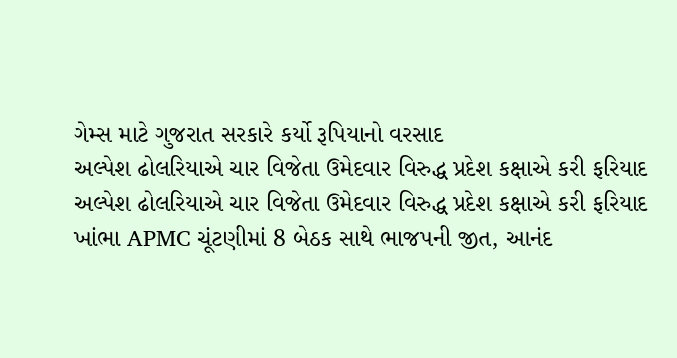ગેમ્સ માટે ગુજરાત સરકારે કર્યો રૂપિયાનો વરસાદ
અલ્પેશ ઢોલરિયાએ ચાર વિજેતા ઉમેદવાર વિરુદ્ધ પ્રદેશ કક્ષાએ કરી ફરિયાદ
અલ્પેશ ઢોલરિયાએ ચાર વિજેતા ઉમેદવાર વિરુદ્ધ પ્રદેશ કક્ષાએ કરી ફરિયાદ
ખાંભા APMC ચૂંટણીમાં 8 બેઠક સાથે ભાજપની જીત, આનંદ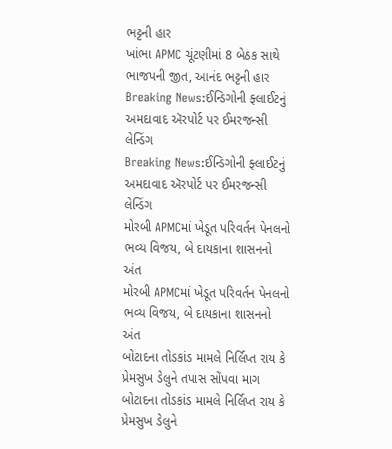ભટ્ટની હાર
ખાંભા APMC ચૂંટણીમાં 8 બેઠક સાથે ભાજપની જીત, આનંદ ભટ્ટની હાર
Breaking News:ઈન્ડિગોની ફ્લાઈટનું અમદાવાદ ઍરપોર્ટ પર ઈમરજન્સી લેન્ડિંગ
Breaking News:ઈન્ડિગોની ફ્લાઈટનું અમદાવાદ ઍરપોર્ટ પર ઈમરજન્સી લેન્ડિંગ
મોરબી APMCમાં ખેડૂત પરિવર્તન પેનલનો ભવ્ય વિજય, બે દાયકાના શાસનનો અંત
મોરબી APMCમાં ખેડૂત પરિવર્તન પેનલનો ભવ્ય વિજય, બે દાયકાના શાસનનો અંત
બોટાદના તોડકાંડ મામલે નિર્લિપ્ત રાય કે પ્રેમસુખ ડેલુને તપાસ સોંપવા માગ
બોટાદના તોડકાંડ મામલે નિર્લિપ્ત રાય કે પ્રેમસુખ ડેલુને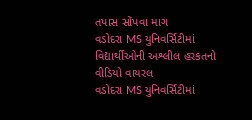તપાસ સોંપવા માગ
વડોદરા MS યુનિવર્સિટીમાં વિદ્યાર્થીઓની અશ્લીલ હરકતનો વીડિયો વાયરલ
વડોદરા MS યુનિવર્સિટીમાં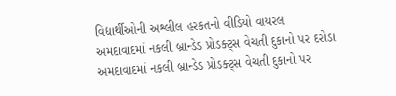વિદ્યાર્થીઓની અશ્લીલ હરકતનો વીડિયો વાયરલ
અમદાવાદમાં નકલી બ્રાન્ડેડ પ્રોડક્ટ્સ વેચતી દુકાનો પર દરોડા
અમદાવાદમાં નકલી બ્રાન્ડેડ પ્રોડક્ટ્સ વેચતી દુકાનો પર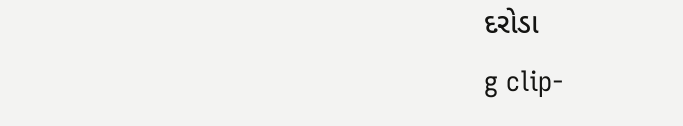દરોડા
g clip-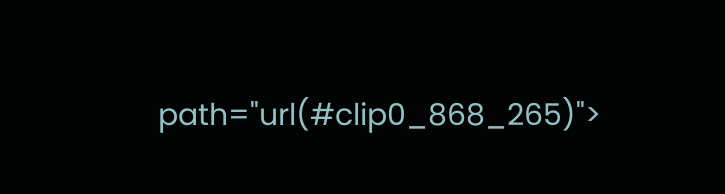path="url(#clip0_868_265)">